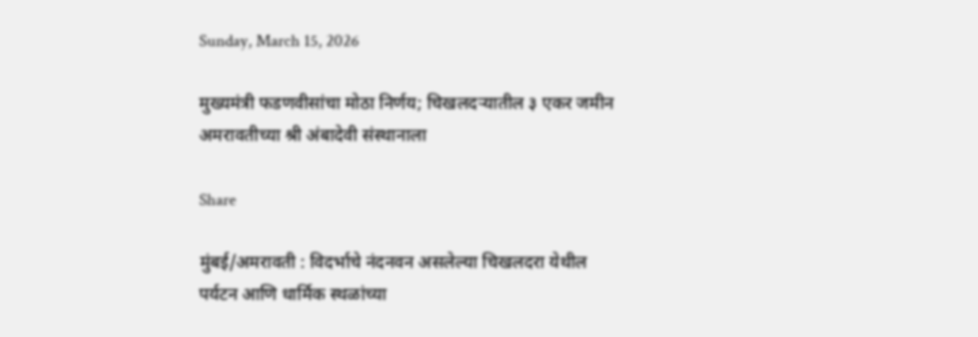Sunday, March 15, 2026

मुख्यमंत्री फडणवीसांचा मोठा निर्णय; चिखलदऱ्यातील ३ एकर जमीन अमरावतीच्या श्री अंबादेवी संस्थानाला

Share

मुंबई/अमरावती : विदर्भाचे नंदनवन असलेल्या चिखलदरा येथील पर्यटन आणि धार्मिक स्थळांच्या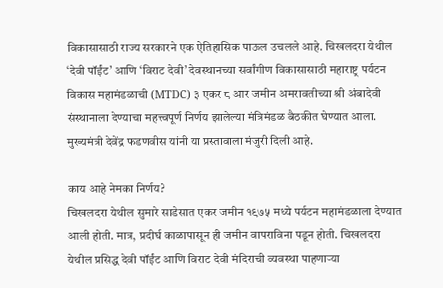विकासासाठी राज्य सरकारने एक ऐतिहासिक पाऊल उचलले आहे. चिखलदरा येथील ‘देवी पॉईंट’ आणि ‘विराट देवी’ देवस्थानच्या सर्वांगीण विकासासाठी महाराष्ट्र पर्यटन विकास महामंडळाची (MTDC) ३ एकर ८ आर जमीन अमरावतीच्या श्री अंबादेवी संस्थानाला देण्याचा महत्त्वपूर्ण निर्णय झालेल्या मंत्रिमंडळ बैठकीत घेण्यात आला. मुख्यमंत्री देवेंद्र फडणवीस यांनी या प्रस्तावाला मंजुरी दिली आहे.

काय आहे नेमका निर्णय?
चिखलदरा येथील सुमारे साडेसात एकर जमीन १९७५ मध्ये पर्यटन महामंडळाला देण्यात आली होती. मात्र, प्रदीर्घ काळापासून ही जमीन वापराविना पडून होती. चिखलदरा येथील प्रसिद्ध देवी पॉईंट आणि विराट देवी मंदिराची व्यवस्था पाहणाऱ्या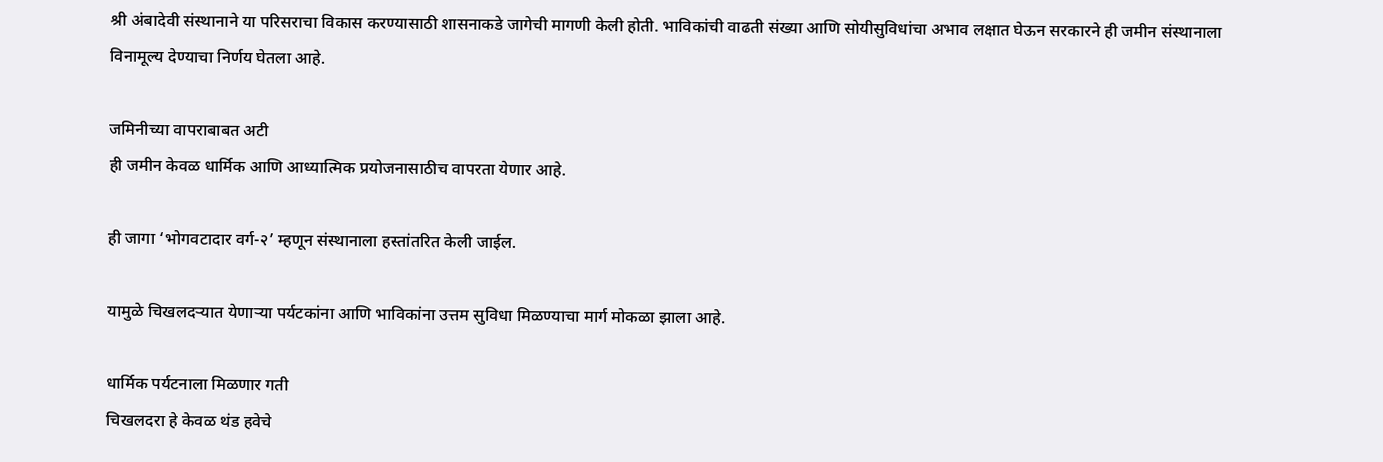श्री अंबादेवी संस्थानाने या परिसराचा विकास करण्यासाठी शासनाकडे जागेची मागणी केली होती. भाविकांची वाढती संख्या आणि सोयीसुविधांचा अभाव लक्षात घेऊन सरकारने ही जमीन संस्थानाला विनामूल्य देण्याचा निर्णय घेतला आहे.

जमिनीच्या वापराबाबत अटी
ही जमीन केवळ धार्मिक आणि आध्यात्मिक प्रयोजनासाठीच वापरता येणार आहे.

ही जागा ‘भोगवटादार वर्ग-२’ म्हणून संस्थानाला हस्तांतरित केली जाईल.

यामुळे चिखलदऱ्यात येणाऱ्या पर्यटकांना आणि भाविकांना उत्तम सुविधा मिळण्याचा मार्ग मोकळा झाला आहे.

धार्मिक पर्यटनाला मिळणार गती
चिखलदरा हे केवळ थंड हवेचे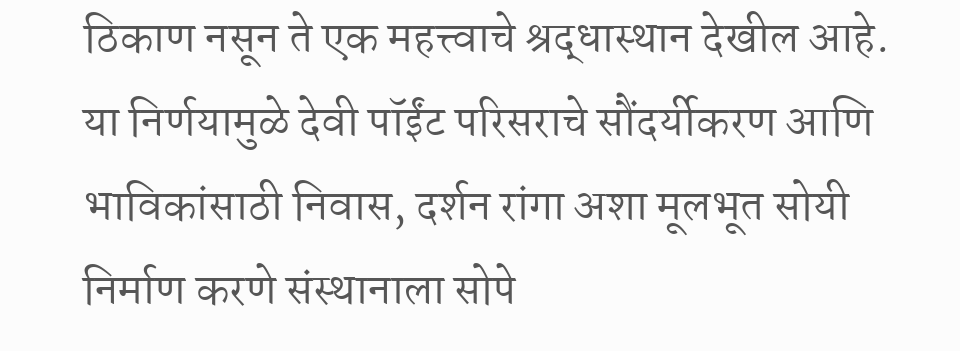ठिकाण नसून ते एक महत्त्वाचे श्रद्धास्थान देखील आहे. या निर्णयामुळे देवी पॉईंट परिसराचे सौंदर्यीकरण आणि भाविकांसाठी निवास, दर्शन रांगा अशा मूलभूत सोयी निर्माण करणे संस्थानाला सोपे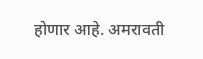होणार आहे. अमरावती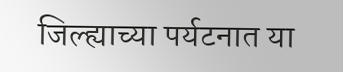जिल्ह्याच्या पर्यटनात या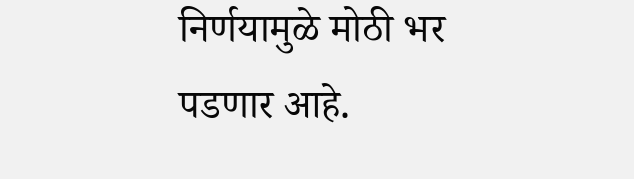निर्णयामुळे मोठी भर पडणार आहे.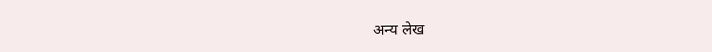अन्य लेख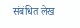संबंधित लेख